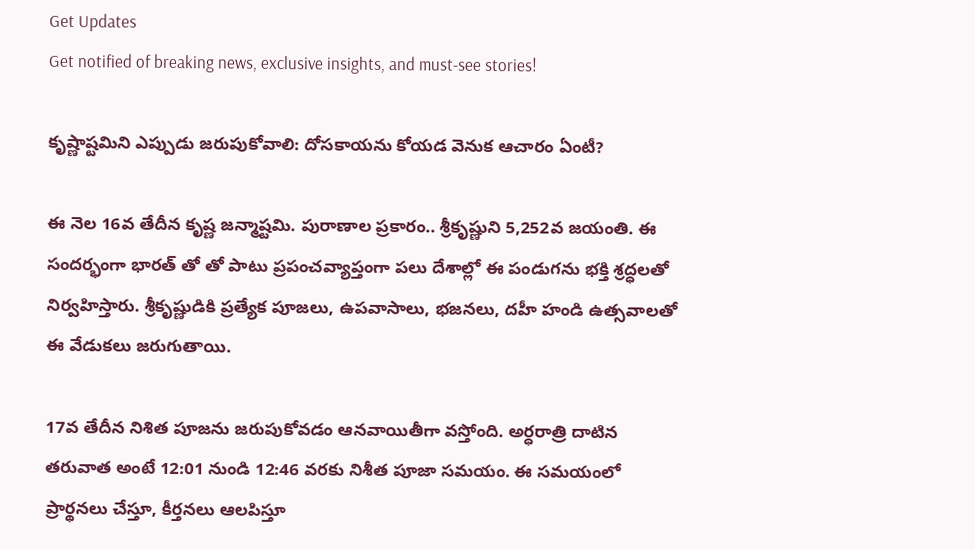Get Updates
Get notified of breaking news, exclusive insights, and must-see stories!

కృష్ణాష్టమిని ఎప్పుడు జరుపుకోవాలి: దోసకాయను కోయడ వెనుక ఆచారం ఏంటీ?

ఈ నెల 16వ తేదీన కృష్ణ జన్మాష్టమి. పురాణాల ప్రకారం.. శ్రీకృష్ణుని 5,252వ జయంతి. ఈ సందర్భంగా భారత్ తో తో పాటు ప్రపంచవ్యాప్తంగా పలు దేశాల్లో ఈ పండుగను భక్తి శ్రద్ధలతో నిర్వహిస్తారు. శ్రీకృష్ణుడికి ప్రత్యేక పూజలు, ఉపవాసాలు, భజనలు, దహీ హండి ఉత్సవాలతో ఈ వేడుకలు జరుగుతాయి.

17వ తేదీన నిశిత పూజను జరుపుకోవడం ఆనవాయితీగా వస్తోంది. అర్ధరాత్రి దాటిన తరువాత అంటే 12:01 నుండి 12:46 వరకు నిశీత పూజా సమయం. ఈ సమయంలో ప్రార్థనలు చేస్తూ, కీర్తనలు ఆలపిస్తూ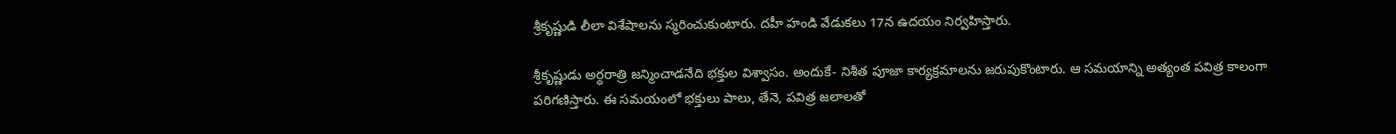శ్రీకృష్ణుడి లీలా విశేషాలను స్మరించుకుంటారు. దహీ హండి వేడుకలు 17న ఉదయం నిర్వహిస్తారు.

శ్రీకృష్ణుడు అర్ధరాత్రి జన్మించాడనేది భక్తుల విశ్వాసం. అందుకే- నిశీత పూజా కార్యక్రమాలను జరుపుకొంటారు. ఆ సమయాన్ని అత్యంత పవిత్ర కాలంగా పరిగణిస్తారు. ఈ సమయంలో భక్తులు పాలు, తేనె, పవిత్ర జలాలతో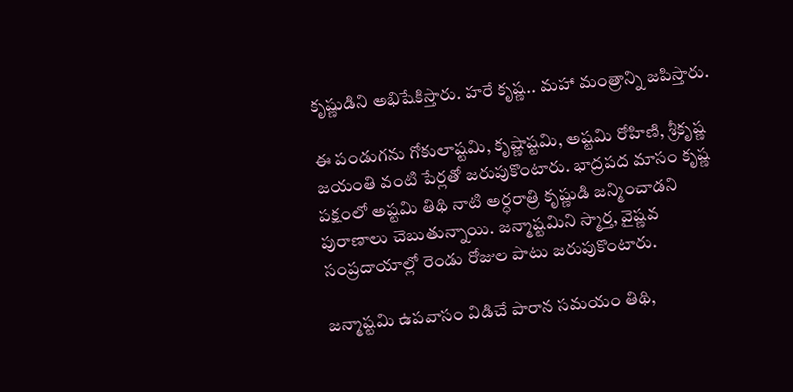కృష్ణుడిని అభిషేకిస్తారు. హరే కృష్ణ.. మహా మంత్రాన్ని జపిస్తారు.

ఈ పండుగను గోకులాష్టమి, కృష్ణాష్టమి, అష్టమి రోహిణి, శ్రీకృష్ణ జయంతి వంటి పేర్లతో జరుపుకొంటారు. భాద్రపద మాసం కృష్ణ పక్షంలో అష్టమి తిథి నాటి అర్ధరాత్రి కృష్ణుడి జన్మించాడని పురాణాలు చెబుతున్నాయి. జన్మాష్టమిని స్మార్త, వైష్ణవ సంప్రదాయాల్లో రెండు రోజుల పాటు జరుపుకొంటారు.

జన్మాష్టమి ఉపవాసం విడిచే పారాన సమయం తిథి,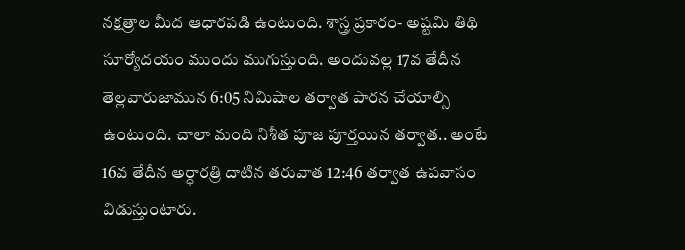నక్షత్రాల మీద ఆధారపడి ఉంటుంది. శాస్త్ర ప్రకారం- అష్టమి తిథి సూర్యోదయం ముందు ముగుస్తుంది. అందువల్ల 17వ తేదీన తెల్లవారుజామున 6:05 నిమిషాల తర్వాత పారన చేయాల్సి ఉంటుంది. చాలా మంది నిశీత పూజ పూర్తయిన తర్వాత.. అంటే 16వ తేదీన అర్ధారత్రి దాటిన తరువాత 12:46 తర్వాత ఉపవాసం విడుస్తుంటారు.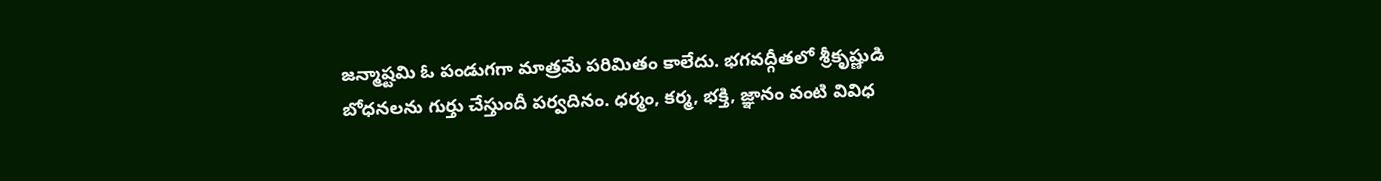జన్మాష్టమి ఓ పండుగగా మాత్రమే పరిమితం కాలేదు. భగవద్గీతలో శ్రీకృష్ణుడి బోధనలను గుర్తు చేస్తుందీ పర్వదినం. ధర్మం, కర్మ, భక్తి, జ్ఞానం వంటి వివిధ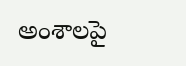అంశాలపై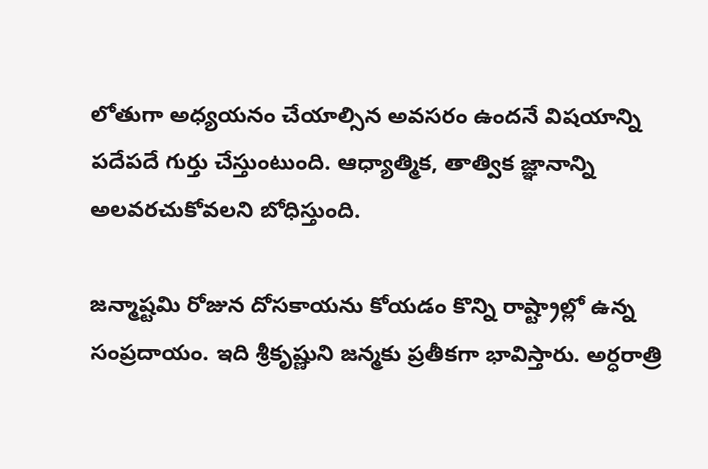లోతుగా అధ్యయనం చేయాల్సిన అవసరం ఉందనే విషయాన్ని పదేపదే గుర్తు చేస్తుంటుంది. ఆధ్యాత్మిక, తాత్విక జ్ఞానాన్ని అలవరచుకోవలని బోధిస్తుంది.

జన్మాష్టమి రోజున దోసకాయను కోయడం కొన్ని రాష్ట్రాల్లో ఉన్న సంప్రదాయం. ఇది శ్రీకృష్ణుని జన్మకు ప్రతీకగా భావిస్తారు. అర్ధరాత్రి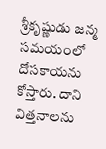శ్రీకృష్ణుడు జన్మ సమయంలో దోసకాయను కోస్తారు. దాని విత్తనాలను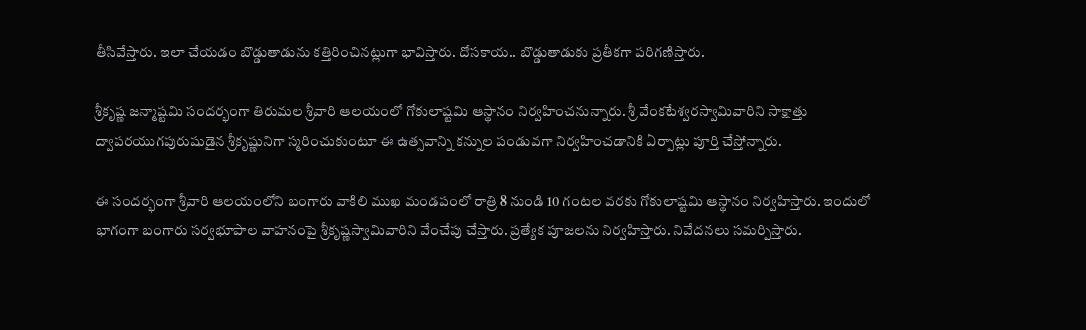తీసివేస్తారు. ఇలా చేయడం బొడ్డుతాడును కత్తిరించినట్లుగా భావిస్తారు. దోసకాయ.. బొడ్డుతాడుకు ప్రతీకగా పరిగణిస్తారు.

శ్రీకృష్ణ జన్మాష్టమి సందర్భంగా తిరుమల శ్రీవారి ఆలయంలో గోకులాష్టమి ఆస్థానం నిర్వహించనున్నారు. శ్రీ వేంకటేశ్వరస్వామివారిని సాక్షాత్తు ద్వాపరయుగపురుషుడైన శ్రీకృష్ణునిగా స్మరించుకుంటూ ఈ ఉత్సవాన్ని కన్నుల పండువగా నిర్వహించడానికి ఏర్పాట్లు పూర్తి చేస్తోన్నారు.

ఈ సందర్భంగా శ్రీవారి ఆలయంలోని బంగారు వాకిలి ముఖ మండపంలో రాత్రి 8 నుండి 10 గంటల వరకు గోకులాష్టమి ఆస్థానం నిర్వహిస్తారు. ఇందులో భాగంగా బంగారు సర్వభూపాల వాహనంపై శ్రీకృష్ణస్వామివారిని వేంచేపు చేస్తారు. ప్రత్యేక పూజలను నిర్వహిస్తారు. నివేదనలు సమర్పిస్తారు.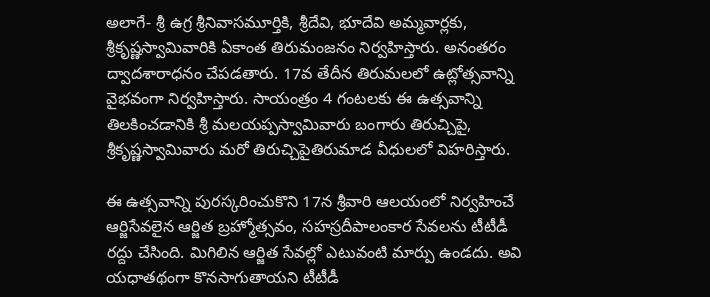అలాగే- శ్రీ ఉగ్ర శ్రీనివాసమూర్తికి, శ్రీదేవి, భూదేవి అమ్మవార్లకు, శ్రీకృష్ణస్వామివారికి ఏకాంత తిరుమంజనం నిర్వహిస్తారు. అనంతరం ద్వాదశారాధనం చేపడతారు. 17వ తేదీన తిరుమలలో ఉట్లోత్సవాన్ని వైభవంగా నిర్వహిస్తారు. సాయంత్రం 4 గంట‌ల‌కు ఈ ఉత్సవాన్ని తిలకించడానికి శ్రీ మలయప్పస్వామివారు బంగారు తిరుచ్చిపై, శ్రీకృష్ణస్వామివారు మరో తిరుచ్చిపైతిరుమాడ వీధులలో విహరిస్తారు.

ఈ ఉత్సవాన్ని పురస్కరించుకొని 17న శ్రీవారి ఆలయంలో నిర్వహించే ఆర్జిసేవలైన ఆర్జిత బ్రహ్మోత్సవం, సహస్రదీపాలంకార సేవలను టీటీడీ రద్దు చేసింది. మిగిలిన ఆర్జిత సేవల్లో ఎటువంటి మార్పు ఉండదు. అవి యధాతథంగా కొనసాగుతాయని టీటీడీ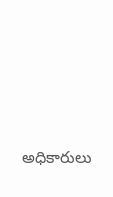అధికారులు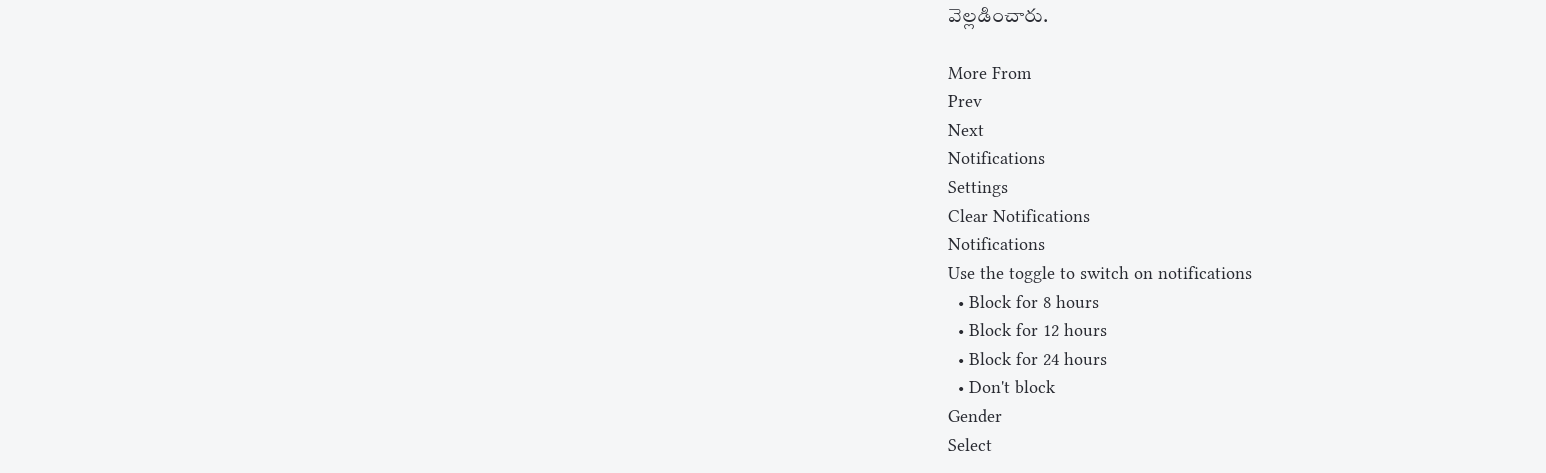వెల్లడించారు.

More From
Prev
Next
Notifications
Settings
Clear Notifications
Notifications
Use the toggle to switch on notifications
  • Block for 8 hours
  • Block for 12 hours
  • Block for 24 hours
  • Don't block
Gender
Select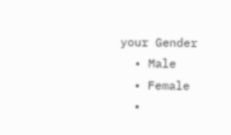your Gender
  • Male
  • Female
  •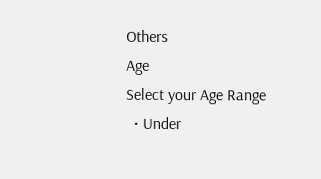Others
Age
Select your Age Range
  • Under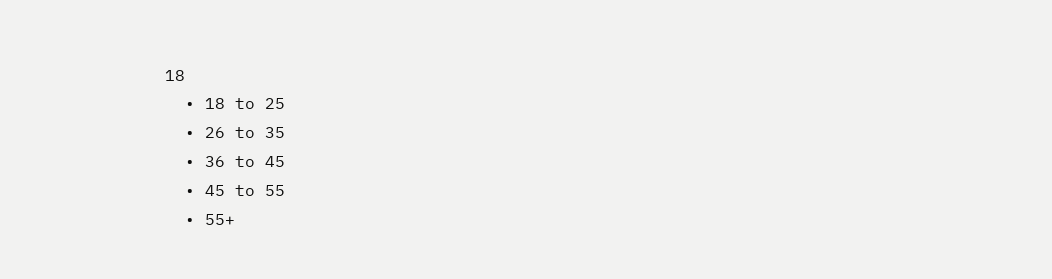18
  • 18 to 25
  • 26 to 35
  • 36 to 45
  • 45 to 55
  • 55+